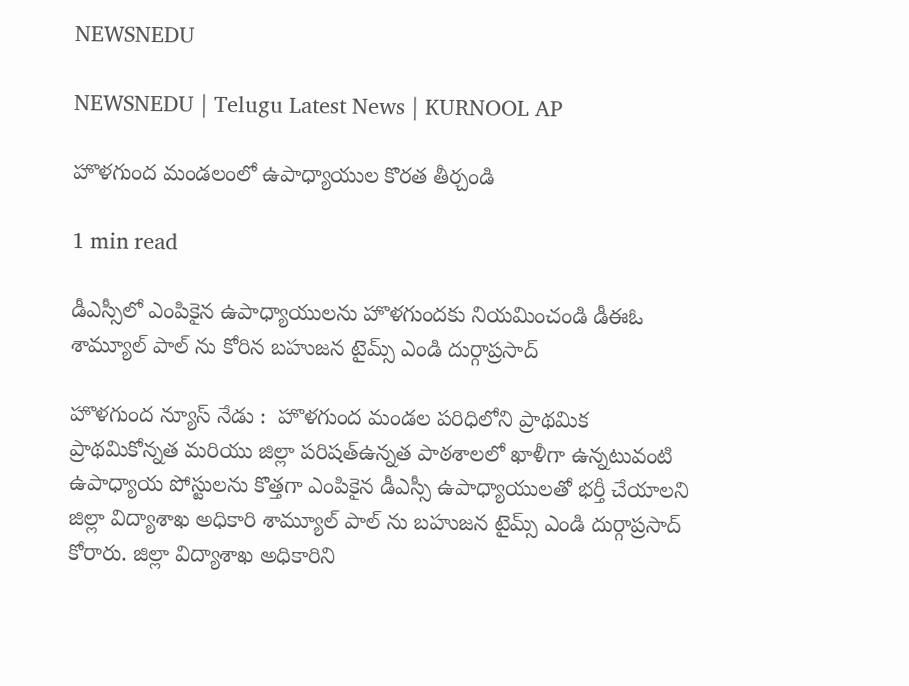NEWSNEDU

NEWSNEDU | Telugu Latest News | KURNOOL AP

హొళగుంద మండలంలో ఉపాధ్యాయుల కొరత తీర్చండి

1 min read

డీఎస్సీలో ఎంపికైన ఉపాధ్యాయులను హొళగుందకు నియమించండి డీఈఓ శామ్యూల్ పాల్ ను కోరిన బహుజన టైమ్స్ ఎండి దుర్గాప్రసాద్

హొళగుంద న్యూస్ నేడు :  హొళగుంద మండల పరిధిలోని ప్రాథమిక ప్రాథమికోన్నత మరియు జిల్లా పరిషత్ఉన్నత పాఠశాలలో ఖాళీగా ఉన్నటువంటి ఉపాధ్యాయ పోస్టులను కొత్తగా ఎంపికైన డీఎస్సీ ఉపాధ్యాయులతో భర్తీ చేయాలని జిల్లా విద్యాశాఖ అధికారి శామ్యూల్ పాల్ ను బహుజన టైమ్స్ ఎండి దుర్గాప్రసాద్ కోరారు. జిల్లా విద్యాశాఖ అధికారిని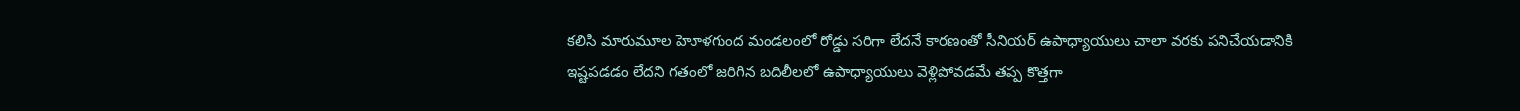కలిసి మారుమూల హెూళగుంద మండలంలో రోడ్డు సరిగా లేదనే కారణంతో సీనియర్ ఉపాధ్యాయులు చాలా వరకు పనిచేయడానికి ఇష్టపడడం లేదని గతంలో జరిగిన బదిలీలలో ఉపాధ్యాయులు వెళ్లిపోవడమే తప్ప కొత్తగా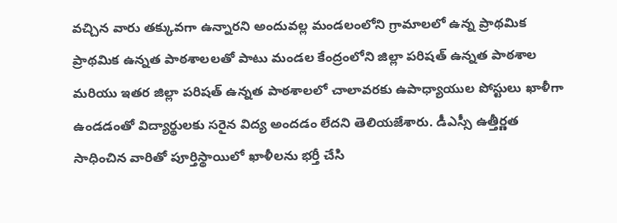వచ్చిన వారు తక్కువగా ఉన్నారని అందువల్ల మండలంలోని గ్రామాలలో ఉన్న ప్రాథమిక ప్రాథమిక ఉన్నత పాఠశాలలతో పాటు మండల కేంద్రంలోని జిల్లా పరిషత్ ఉన్నత పాఠశాల మరియు ఇతర జిల్లా పరిషత్ ఉన్నత పాఠశాలలో చాలావరకు ఉపాధ్యాయుల పోస్టులు ఖాళీగా ఉండడంతో విద్యార్థులకు సరైన విద్య అందడం లేదని తెలియజేశారు. డీఎస్సీ ఉత్తీర్ణత సాధించిన వారితో పూర్తిస్థాయిలో ఖాళీలను భర్తీ చేసి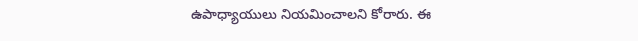ఉపాధ్యాయులు నియమించాలని కోరారు. ఈ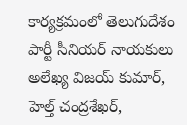కార్యక్రమంలో తెలుగుదేశం పార్టీ సీనియర్ నాయకులు అలేఖ్య విజయ్ కుమార్, హెల్త్ చంద్రశేఖర్,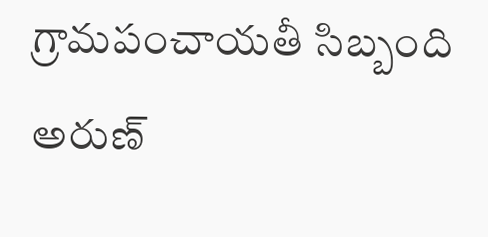గ్రామపంచాయతీ సిబ్బంది అరుణ్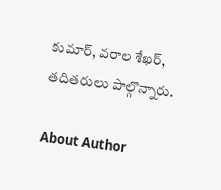కుమార్, వరాల శేఖర్, తదితరులు పాల్గొన్నారు.

About Author